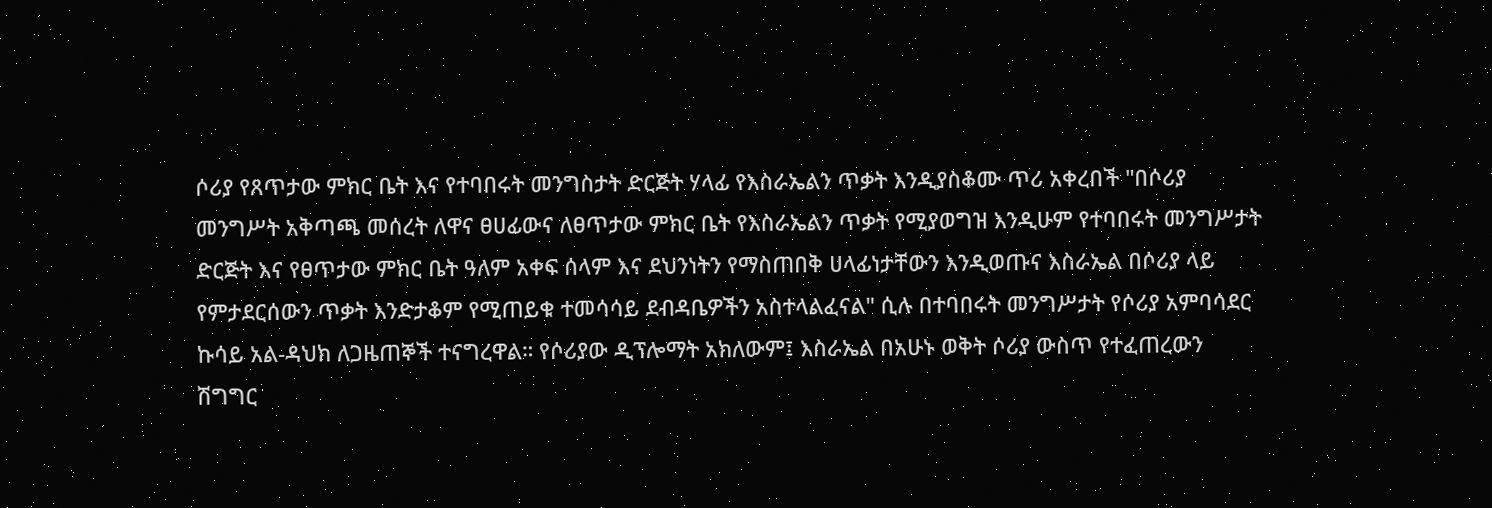ሶሪያ የጸጥታው ምክር ቤት እና የተባበሩት መንግስታት ድርጅት ሃላፊ የእስራኤልን ጥቃት እንዲያስቆሙ ጥሪ አቀረበች "በሶሪያ መንግሥት አቅጣጫ መሰረት ለዋና ፀሀፊውና ለፀጥታው ምክር ቤት የእስራኤልን ጥቃት የሚያወግዝ እንዲሁም የተባበሩት መንግሥታት ድርጅት እና የፀጥታው ምክር ቤት ዓለም አቀፍ ሰላም እና ደህንነትን የማስጠበቅ ሀላፊነታቸውን እንዲወጡና እስራኤል በሶሪያ ላይ የምታደርሰውን ጥቃት እንድታቆም የሚጠይቁ ተመሳሳይ ደብዳቤዎችን አስተላልፈናል" ሲሉ በተባበሩት መንግሥታት የሶሪያ አምባሳደር ኩሳይ አል-ዳህክ ለጋዜጠኞች ተናግረዋል። የሶሪያው ዲፕሎማት አክለውም፤ እስራኤል በአሁኑ ወቅት ሶሪያ ውስጥ የተፈጠረውን ሽግግር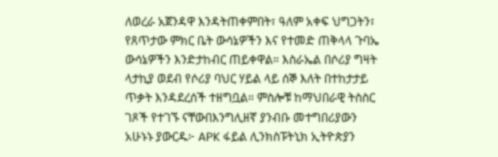ለወረራ አጀንዳዋ እንዳትጠቀምበት፣ ዓለም አቀፍ ህግጋትን፣ የጸጥታው ምክር ቤት ውሳኔዎችን እና የተመድ ጠቅላላ ጉባኤ ውሳኔዎችን እንድታከብር ጠይቀዋል። እስራኤል በሶሪያ ግዛት ላታኪያ ወደብ የሶሪያ ባህር ሃይል ላይ ሰኞ እለት በተከታታይ ጥቃት እንዳደረሰች ተዘግቧል። ምስሎቹ ከማህበራዊ ትስስር ገጾች የተገኙ ናቸውበእንግሊዘኛ ያንብቡ መተግበሪያውን አሁኑኑ ያውርዱ፦ APK ፋይል ሊንክስፑትኒክ ኢትዮጵያን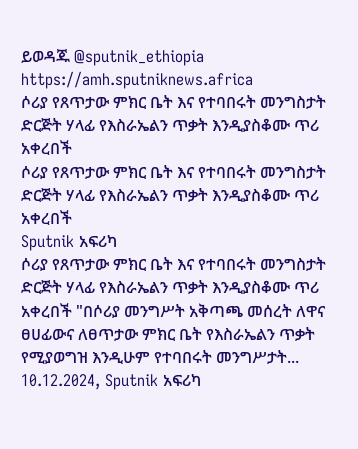ይወዳጁ @sputnik_ethiopia
https://amh.sputniknews.africa
ሶሪያ የጸጥታው ምክር ቤት እና የተባበሩት መንግስታት ድርጅት ሃላፊ የእስራኤልን ጥቃት እንዲያስቆሙ ጥሪ አቀረበች
ሶሪያ የጸጥታው ምክር ቤት እና የተባበሩት መንግስታት ድርጅት ሃላፊ የእስራኤልን ጥቃት እንዲያስቆሙ ጥሪ አቀረበች
Sputnik አፍሪካ
ሶሪያ የጸጥታው ምክር ቤት እና የተባበሩት መንግስታት ድርጅት ሃላፊ የእስራኤልን ጥቃት እንዲያስቆሙ ጥሪ አቀረበች "በሶሪያ መንግሥት አቅጣጫ መሰረት ለዋና ፀሀፊውና ለፀጥታው ምክር ቤት የእስራኤልን ጥቃት የሚያወግዝ እንዲሁም የተባበሩት መንግሥታት... 10.12.2024, Sputnik አፍሪካ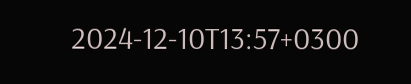2024-12-10T13:57+0300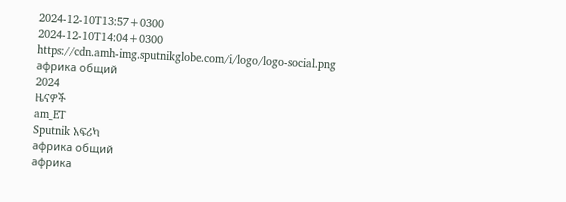2024-12-10T13:57+0300
2024-12-10T14:04+0300
https://cdn.amh-img.sputnikglobe.com/i/logo/logo-social.png
африка общий
2024
ዜናዎች
am_ET
Sputnik አፍሪካ
африка общий
африка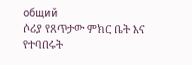общий
ሶሪያ የጸጥታው ምክር ቤት እና የተባበሩት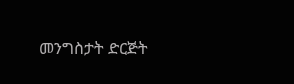መንግስታት ድርጅት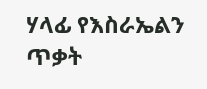ሃላፊ የእስራኤልን ጥቃት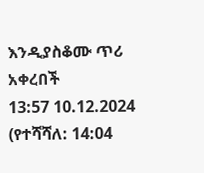እንዲያስቆሙ ጥሪ አቀረበች
13:57 10.12.2024 (የተሻሻለ: 14:04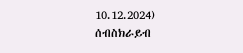10.12.2024)
ሰብስክራይብ